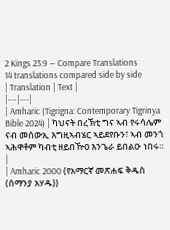2 Kings 23:9 — Compare Translations
14 translations compared side by side
| Translation | Text |
|---|---|
| Amharic (Tigrigna: Contemporary Tigrinya Bible 2024) | ካህናት በረኽቲ ግና ኣብ የሩሳሌም ናብ መሰውኢ እግዚኣብሄር ኣይደየቡን፣ ኣብ መንጎ ኣሕዋቶም ካብቲ ዘይበዅዐ እንጌራ ይበልዑ ነበሩ። |
| Amharic 2000 (የአማርኛ መጽሐፍ ቅዱስ (ሰማንያ አሃዱ))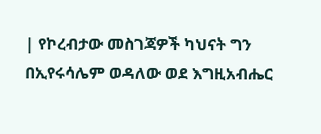| የኮረብታው መስገጃዎች ካህናት ግን በኢየሩሳሌም ወዳለው ወደ እግዚአብሔር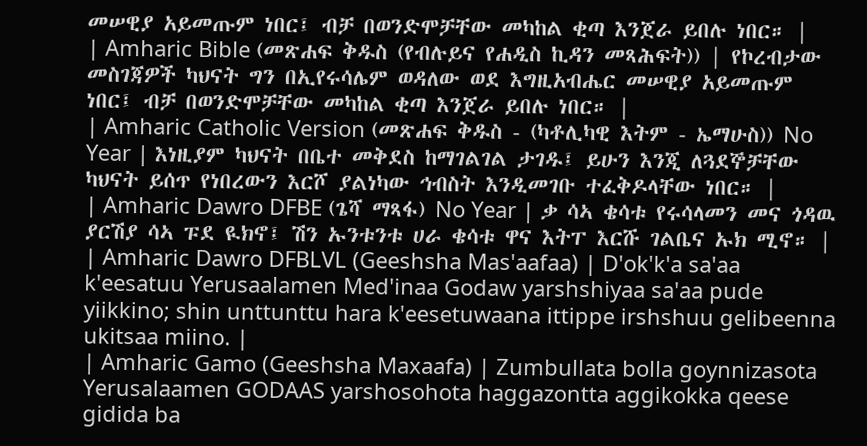መሠዊያ አይመጡም ነበር፤ ብቻ በወንድሞቻቸው መካከል ቂጣ እንጀራ ይበሉ ነበር። |
| Amharic Bible (መጽሐፍ ቅዱስ (የብሉይና የሐዲስ ኪዳን መጻሕፍት)) | የኮረብታው መስገጃዎች ካህናት ግን በኢየሩሳሌም ወዳለው ወደ እግዚአብሔር መሠዊያ አይመጡም ነበር፤ ብቻ በወንድሞቻቸው መካከል ቂጣ እንጀራ ይበሉ ነበር። |
| Amharic Catholic Version (መጽሐፍ ቅዱስ - (ካቶሊካዊ እትም - ኤማሁስ)) No Year | እነዚያም ካህናት በቤተ መቅደስ ከማገልገል ታገዱ፤ ይሁን እንጂ ለጓደኞቻቸው ካህናት ይሰጥ የነበረውን እርሾ ያልነካው ኅብስት እንዲመገቡ ተፈቅዶላቸው ነበር። |
| Amharic Dawro DFBE (ጌሻ ማጻፋ) No Year | ቃ ሳኣ ቄሳቱ የሩሳላመን መና ጎዳዉ ያርሽያ ሳኣ ፑደ ዪክኖ፤ ሽን ኡንቱንቱ ሀራ ቄሳቱ ዋና እትፐ እርሹ ገልቤና ኡክ ሚኖ። |
| Amharic Dawro DFBLVL (Geeshsha Mas'aafaa) | D'ok'k'a sa'aa k'eesatuu Yerusaalamen Med'inaa Godaw yarshshiyaa sa'aa pude yiikkino; shin unttunttu hara k'eesetuwaana ittippe irshshuu gelibeenna ukitsaa miino. |
| Amharic Gamo (Geeshsha Maxaafa) | Zumbullata bolla goynnizasota Yerusalaamen GODAAS yarshosohota haggazontta aggikokka qeese gidida ba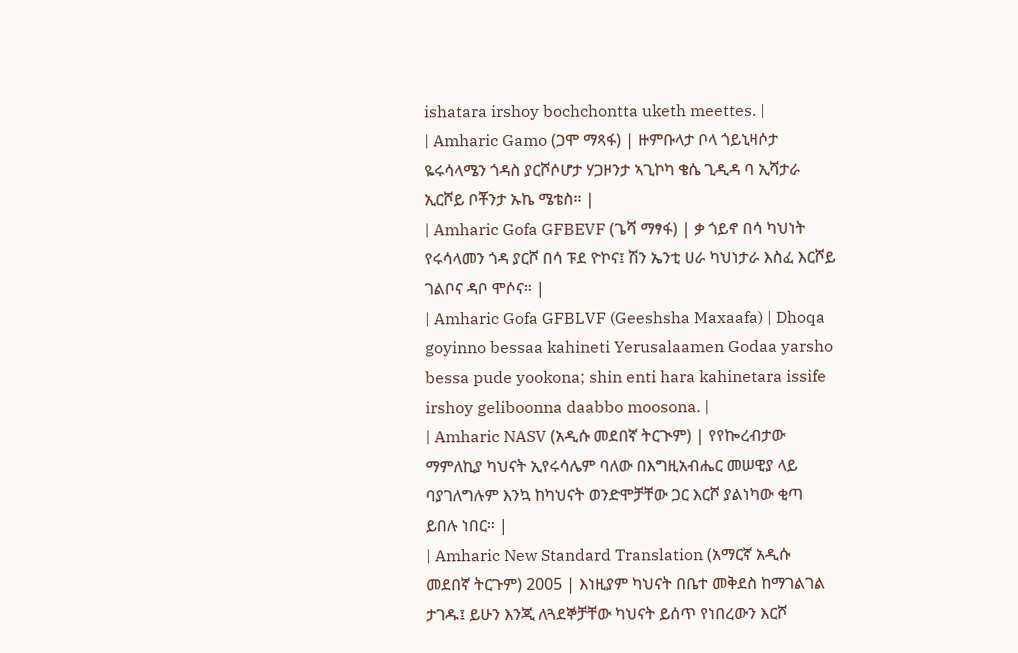ishatara irshoy bochchontta uketh meettes. |
| Amharic Gamo (ጋሞ ማጻፋ) | ዙምቡላታ ቦላ ጎይኒዛሶታ ዬሩሳላሜን ጎዳስ ያርሾሶሆታ ሃጋዞንታ ኣጊኮካ ቄሴ ጊዲዳ ባ ኢሻታራ ኢርሾይ ቦቾንታ ኡኬ ሜቴስ። |
| Amharic Gofa GFBEVF (ጌሻ ማፃፋ) | ቃ ጎይኖ በሳ ካህነት የሩሳላመን ጎዳ ያርሾ በሳ ፑደ ዮኮና፤ ሽን ኤንቲ ሀራ ካህነታራ እስፈ እርሾይ ገልቦና ዳቦ ሞሶና። |
| Amharic Gofa GFBLVF (Geeshsha Maxaafa) | Dhoqa goyinno bessaa kahineti Yerusalaamen Godaa yarsho bessa pude yookona; shin enti hara kahinetara issife irshoy geliboonna daabbo moosona. |
| Amharic NASV (አዲሱ መደበኛ ትርጒም) | የየኰረብታው ማምለኪያ ካህናት ኢየሩሳሌም ባለው በእግዚአብሔር መሠዊያ ላይ ባያገለግሉም እንኳ ከካህናት ወንድሞቻቸው ጋር እርሾ ያልነካው ቂጣ ይበሉ ነበር። |
| Amharic New Standard Translation (አማርኛ አዲሱ መደበኛ ትርጉም) 2005 | እነዚያም ካህናት በቤተ መቅደስ ከማገልገል ታገዱ፤ ይሁን እንጂ ለጓደኞቻቸው ካህናት ይሰጥ የነበረውን እርሾ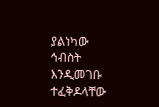ያልነካው ኅብስት እንዲመገቡ ተፈቅዶላቸው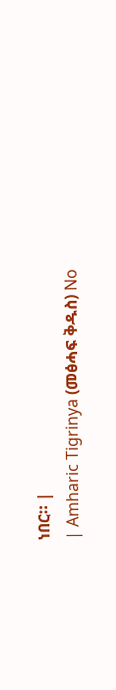ነበር። |
| Amharic Tigrinya (መፅሓፍ ቅዱስ) No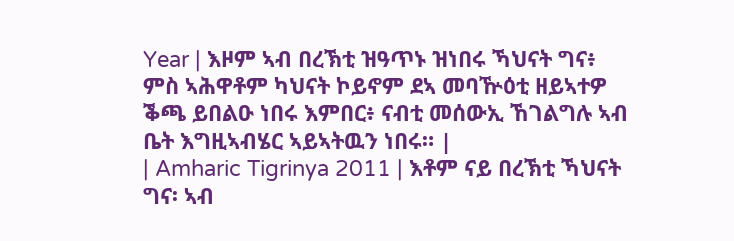Year | እዞም ኣብ በረኽቲ ዝዓጥኑ ዝነበሩ ኻህናት ግና፥ ምስ ኣሕዋቶም ካህናት ኮይኖም ደኣ መባዅዕቲ ዘይኣተዎ ቕጫ ይበልዑ ነበሩ እምበር፥ ናብቲ መሰውኢ ኸገልግሉ ኣብ ቤት እግዚኣብሄር ኣይኣትዉን ነበሩ። |
| Amharic Tigrinya 2011 | እቶም ናይ በረኽቲ ኻህናት ግና፡ ኣብ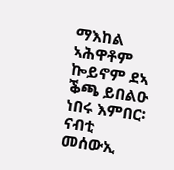ማእከል ኣሕዋቶም ኰይኖም ደኣ ቕጫ ይበልዑ ነበሩ እምበር፡ ናብቲ መሰውኢ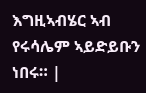እግዚኣብሄር ኣብ የሩሳሌም ኣይድይቡን ነበሩ። |